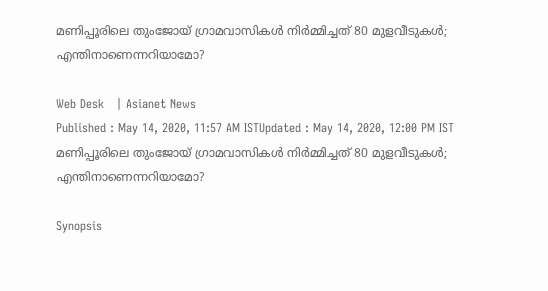മണിപ്പൂരിലെ തുംജോയ് ഗ്രാമവാസികൾ നിർമ്മിച്ചത് 80 മുളവീടുകൾ; എന്തിനാണെന്നറിയാമോ?

Web Desk   | Asianet News
Published : May 14, 2020, 11:57 AM ISTUpdated : May 14, 2020, 12:00 PM IST
മണിപ്പൂരിലെ തുംജോയ് ഗ്രാമവാസികൾ നിർമ്മിച്ചത് 80 മുളവീടുകൾ; എന്തിനാണെന്നറിയാമോ?

Synopsis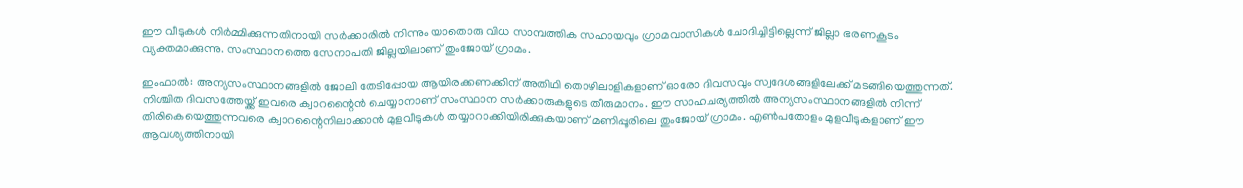ഈ വീടുകൾ നിർമ്മിക്കുന്നതിനായി സർക്കാരിൽ നിന്നും യാതൊരു വിധ സാമ്പത്തിക സഹായവും ഗ്രാമവാസികൾ ചോദിച്ചിട്ടില്ലെന്ന് ജില്ലാ ഭരണകൂടം വ്യക്തമാക്കുന്നു. സംസ്ഥാനത്തെ സേനാപതി ജില്ലയിലാണ് തുംജോയ് ഗ്രാമം.

ഇംഫാൽ: അന്യസംസ്ഥാനങ്ങളിൽ ജോലി തേടിപ്പോയ ആയിരക്കണക്കിന് അതിഥി തൊഴിലാളികളാണ് ഓരോ ദിവസവും സ്വദേശങ്ങളിലേക്ക് മടങ്ങിയെത്തുന്നത്. നിശ്ചിത ദിവസത്തേയ്ക്ക് ഇവരെ ക്വാറന്റൈൻ ചെയ്യാനാണ് സംസ്ഥാന സർക്കാരുകളുടെ തീരുമാനം. ഈ സാഹചര്യത്തിൽ‌ അന്യസംസ്ഥാനങ്ങളിൽ നിന്ന് തിരികെയെത്തുന്നവരെ ക്വാറന്റൈനിലാക്കാൻ മുളവീടുകൾ തയ്യാറാക്കിയിരിക്കുകയാണ് മണിപ്പൂരിലെ തുംജോയ് ഗ്രാമം. എൺപതോളം മുളവീടുകളാണ് ഈ ആവശ്യത്തിനായി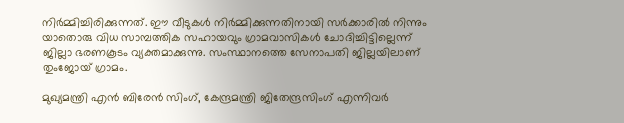നിർമ്മിച്ചിരിക്കുന്നത്. ഈ വീടുകൾ നിർമ്മിക്കുന്നതിനായി സർക്കാരിൽ നിന്നും യാതൊരു വിധ സാമ്പത്തിക സഹായവും ഗ്രാമവാസികൾ ചോദിച്ചിട്ടില്ലെന്ന് ജില്ലാ ഭരണകൂടം വ്യക്തമാക്കുന്നു. സംസ്ഥാനത്തെ സേനാപതി ജില്ലയിലാണ് തുംജോയ് ഗ്രാമം.

മുഖ്യമന്ത്രി എൻ ബിരേൻ സിംഗ്, കേന്ദ്രമന്ത്രി ജിതേന്ദ്രസിംഗ് എന്നിവർ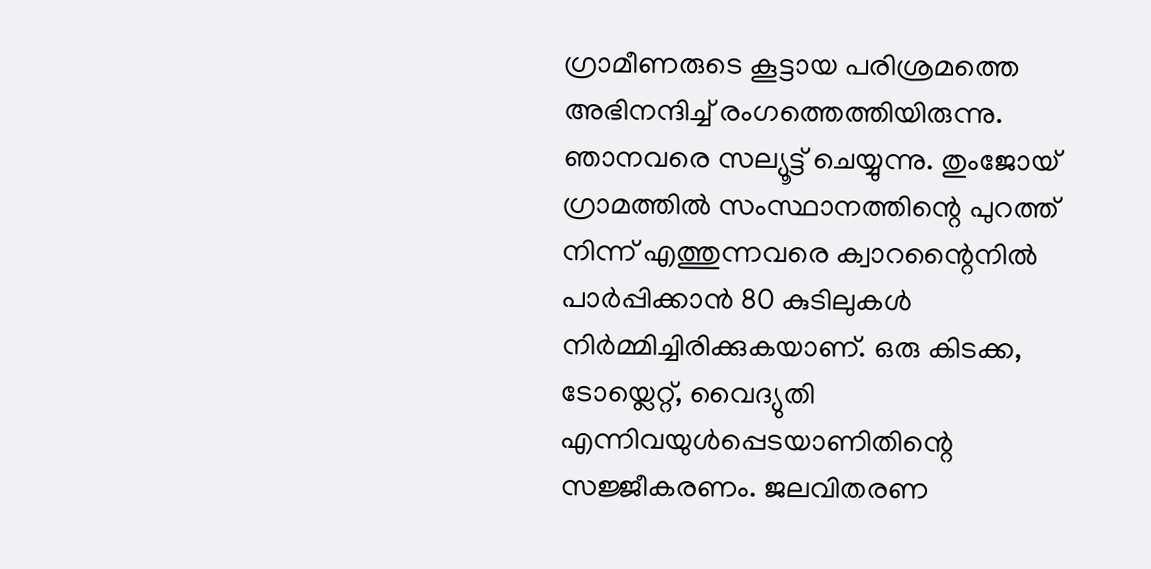ഗ്രാമീണരുടെ കൂട്ടായ പരിശ്രമത്തെ അഭിനന്ദിച്ച് രംഗത്തെത്തിയിരുന്നു. ഞാനവരെ സല്യൂട്ട് ചെയ്യുന്നു. തുംജോയ് ഗ്രാമത്തിൽ സംസ്ഥാനത്തിന്റെ പുറത്ത് നിന്ന് എത്തുന്നവരെ ക്വാറന്റൈനിൽ പാർപ്പിക്കാൻ 80 കുടിലുകൾ നിർമ്മിച്ചിരിക്കുകയാണ്. ഒരു കിടക്ക, ടോയ്ലെറ്റ്, വൈദ്യുതി എന്നിവയുൾപ്പെടയാണിതിന്റെ സജ്ജീകരണം. ജലവിതരണ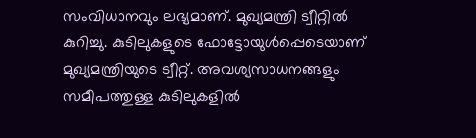സംവിധാനവും ലഭ്യമാണ്. മുഖ്യമന്ത്രി ട്വീറ്റിൽ  കുറിച്ചു. കുടിലുകളുടെ ഫോട്ടോയുൾപ്പെടെയാണ് മുഖ്യമന്ത്രിയുടെ ട്വീറ്റ്. അവശ്യസാധനങ്ങളും സമീപത്തുള്ള കുടിലുകളിൽ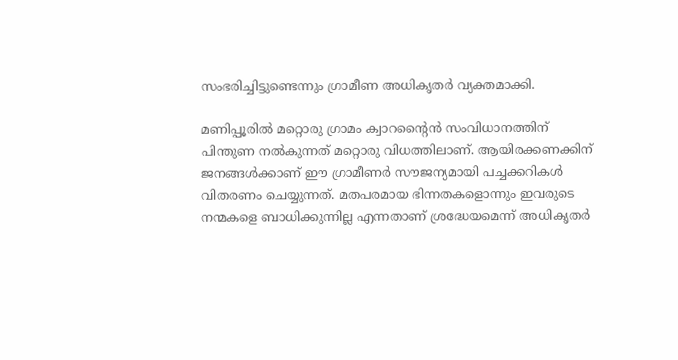സംഭരിച്ചിട്ടുണ്ടെന്നും ഗ്രാമീണ അധികൃതർ വ്യക്തമാക്കി.

മണിപ്പൂരിൽ മറ്റൊരു ഗ്രാമം ക്വാറന്റൈൻ സംവിധാനത്തിന് പിന്തുണ നൽകുന്നത് മറ്റൊരു വിധത്തിലാണ്. ആയിരക്കണക്കിന് ജനങ്ങൾക്കാണ് ഈ ഗ്രാമീണർ സൗജന്യമായി പച്ചക്കറികൾ വിതരണം ചെയ്യുന്നത്. മതപരമായ ഭിന്നതകളൊന്നും ഇവരുടെ നന്മകളെ ബാധിക്കുന്നില്ല എന്നതാണ് ശ്രദ്ധേയമെന്ന് അധികൃതർ‌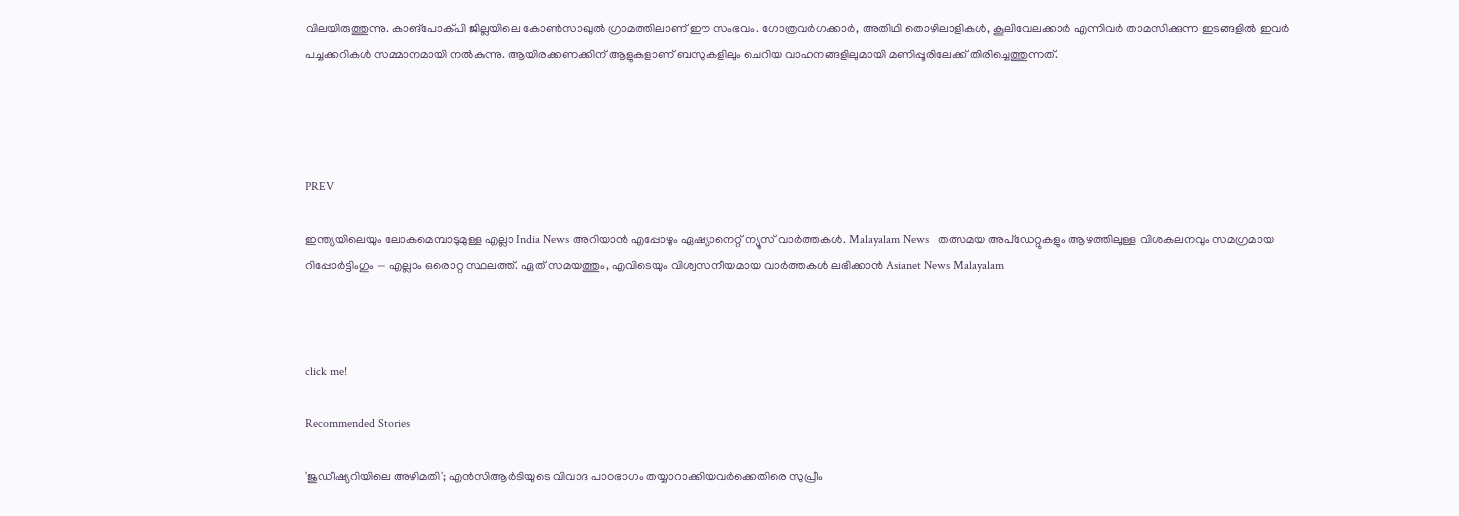വിലയിരുത്തുന്നു. കാങ്പോക്പി ജില്ലയിലെ കോൺസാഖുൽ ഗ്രാമത്തിലാണ് ഈ സംഭവം. ഗോത്രവർഗക്കാർ, അതിഥി തൊഴിലാളികൾ, കൂലിവേലക്കാർ എന്നിവർ താമസിക്കുന്ന ഇടങ്ങളിൽ ഇവർ‌ പച്ചക്കറികൾ സമ്മാനമായി നൽകുന്നു. ആയിരക്കണക്കിന് ആളുകളാണ് ബസുകളിലും ചെറിയ വാഹനങ്ങളിലുമായി മണിപ്പൂരിലേക്ക് തിരിച്ചെത്തുന്നത്.




PREV

ഇന്ത്യയിലെയും ലോകമെമ്പാടുമുള്ള എല്ലാ India News അറിയാൻ എപ്പോഴും ഏഷ്യാനെറ്റ് ന്യൂസ് വാർത്തകൾ. Malayalam News   തത്സമയ അപ്‌ഡേറ്റുകളും ആഴത്തിലുള്ള വിശകലനവും സമഗ്രമായ റിപ്പോർട്ടിംഗും — എല്ലാം ഒരൊറ്റ സ്ഥലത്ത്. ഏത് സമയത്തും, എവിടെയും വിശ്വസനീയമായ വാർത്തകൾ ലഭിക്കാൻ Asianet News Malayalam



click me!

Recommended Stories

'ജുഡീഷ്യറിയിലെ അഴിമതി'; എൻസിആർടിയുടെ വിവാദ പാഠഭാഗം തയ്യാറാക്കിയവർക്കെതിരെ സുപ്രീം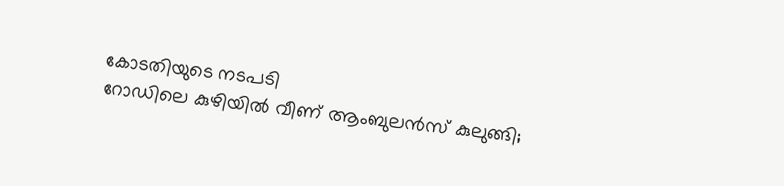കോടതിയുടെ നടപടി
റോഡിലെ കുഴിയിൽ വീണ് ആംബുലൻസ് കുലുങ്ങി;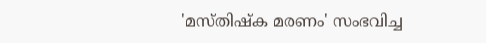'മസ്‌തിഷ്‌ക മരണം' സംഭവിച്ച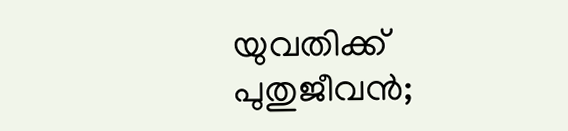യുവതിക്ക് പുതുജീവൻ;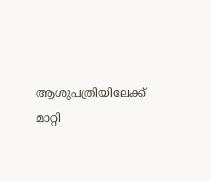ആശുപത്രിയിലേക്ക് മാറ്റി